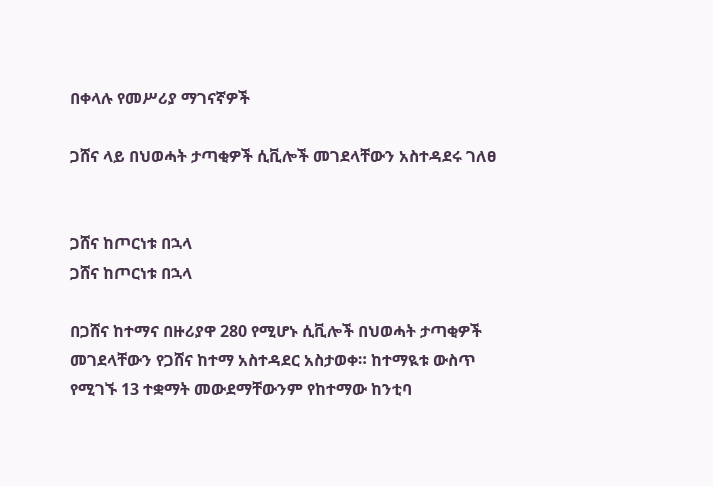በቀላሉ የመሥሪያ ማገናኛዎች

ጋሸና ላይ በህወሓት ታጣቂዎች ሲቪሎች መገደላቸውን አስተዳደሩ ገለፀ


ጋሸና ከጦርነቱ በኋላ
ጋሸና ከጦርነቱ በኋላ

በጋሸና ከተማና በዙሪያዋ 280 የሚሆኑ ሲቪሎች በህወሓት ታጣቂዎች መገደላቸውን የጋሸና ከተማ አስተዳደር አስታወቀ። ከተማዪቱ ውስጥ የሚገኙ 13 ተቋማት መውደማቸውንም የከተማው ከንቲባ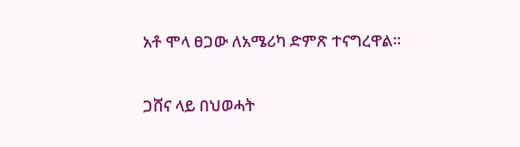አቶ ሞላ ፀጋው ለአሜሪካ ድምጽ ተናግረዋል።

ጋሸና ላይ በህወሓት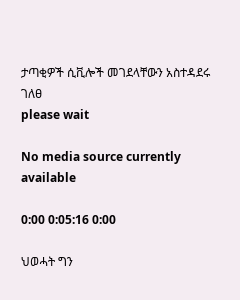ታጣቂዎች ሲቪሎች መገደላቸውን አስተዳደሩ ገለፀ
please wait

No media source currently available

0:00 0:05:16 0:00

ህወሓት ግን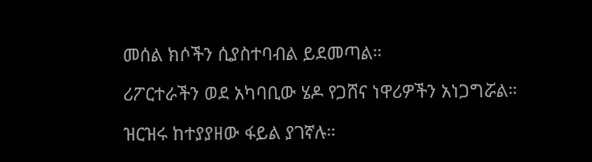መሰል ክሶችን ሲያስተባብል ይደመጣል።

ሪፖርተራችን ወደ አካባቢው ሄዶ የጋሸና ነዋሪዎችን አነጋግሯል።

ዝርዝሩ ከተያያዘው ፋይል ያገኛሉ።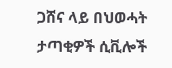ጋሸና ላይ በህወሓት ታጣቂዎች ሲቪሎች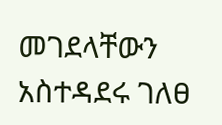መገደላቸውን አስተዳደሩ ገለፀ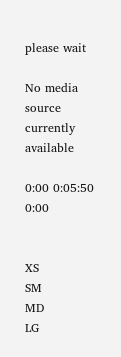please wait

No media source currently available

0:00 0:05:50 0:00


XS
SM
MD
LG